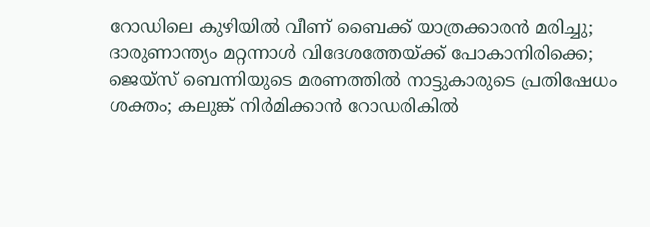റോഡിലെ കുഴിയില്‍ വീണ് ബൈക്ക് യാത്രക്കാരന്‍ മരിച്ചു; ദാരുണാന്ത്യം മറ്റന്നാള്‍ വിദേശത്തേയ്ക്ക് പോകാനിരിക്കെ; ജെയ്‌സ് ബെന്നിയുടെ മരണത്തില്‍ നാട്ടുകാരുടെ പ്രതിഷേധം ശക്തം; കലുങ്ക് നിര്‍മിക്കാന്‍ റോഡരികില്‍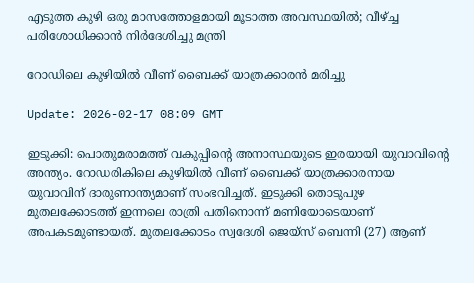എടുത്ത കുഴി ഒരു മാസത്തോളമായി മൂടാത്ത അവസ്ഥയില്‍; വീഴ്ച്ച പരിശോധിക്കാന്‍ നിര്‍ദേശിച്ചു മന്ത്രി

റോഡിലെ കുഴിയില്‍ വീണ് ബൈക്ക് യാത്രക്കാരന്‍ മരിച്ചു

Update: 2026-02-17 08:09 GMT

ഇടുക്കി: പൊതുമരാമത്ത് വകുപ്പിന്റെ അനാസ്ഥയുടെ ഇരയായി യുവാവിന്റെ അന്ത്യം. റോഡരികിലെ കുഴിയില്‍ വീണ് ബൈക്ക് യാത്രക്കാരനായ യുവാവിന് ദാരുണാന്ത്യമാണ് സംഭവിച്ചത്. ഇടുക്കി തൊടുപുഴ മുതലക്കോടത്ത് ഇന്നലെ രാത്രി പതിനൊന്ന് മണിയോടെയാണ് അപകടമുണ്ടായത്. മുതലക്കോടം സ്വദേശി ജെയ്സ് ബെന്നി (27) ആണ്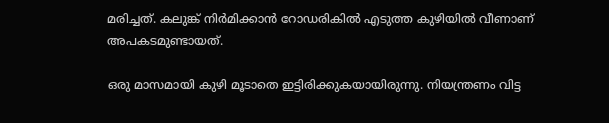മരിച്ചത്. കലുങ്ക് നിര്‍മിക്കാന്‍ റോഡരികില്‍ എടുത്ത കുഴിയില്‍ വീണാണ് അപകടമുണ്ടായത്.

ഒരു മാസമായി കുഴി മൂടാതെ ഇട്ടിരിക്കുകയായിരുന്നു. നിയന്ത്രണം വിട്ട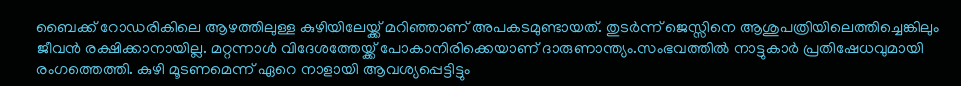ബൈക്ക് റോഡരികിലെ ആഴത്തിലുള്ള കുഴിയിലേയ്ക്ക് മറിഞ്ഞാണ് അപകടമുണ്ടായത്. തുടര്‍ന്ന് ജെസ്സിനെ ആശുപത്രിയിലെത്തിച്ചെങ്കിലും ജീവന്‍ രക്ഷിക്കാനായില്ല. മറ്റന്നാള്‍ വിദേശത്തേയ്ക്ക് പോകാനിരിക്കെയാണ് ദാരുണാന്ത്യം.സംഭവത്തില്‍ നാട്ടുകാര്‍ പ്രതിഷേധവുമായി രംഗത്തെത്തി. കുഴി മൂടണമെന്ന് ഏറെ നാളായി ആവശ്യപ്പെട്ടിട്ടും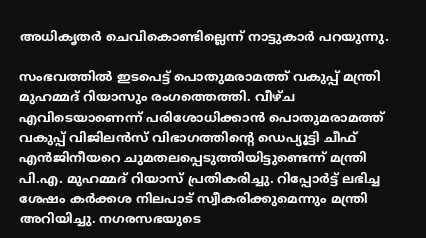അധികൃതര്‍ ചെവികൊണ്ടില്ലെന്ന് നാട്ടുകാര്‍ പറയുന്നു.

സംഭവത്തില്‍ ഇടപെട്ട് പൊതുമരാമത്ത് വകുപ്പ് മന്ത്രി മുഹമ്മദ് റിയാസും രംഗത്തെത്തി. വീഴ്ച എവിടെയാണെന്ന് പരിശോധിക്കാന്‍ പൊതുമരാമത്ത് വകുപ്പ് വിജിലന്‍സ് വിഭാഗത്തിന്റെ ഡെപ്യൂട്ടി ചീഫ് എന്‍ജിനീയറെ ചുമതലപ്പെടുത്തിയിട്ടുണ്ടെന്ന് മന്ത്രി പി.എ. മുഹമ്മദ് റിയാസ് പ്രതികരിച്ചു. റിപ്പോര്‍ട്ട് ലഭിച്ച ശേഷം കര്‍ക്കശ നിലപാട് സ്വീകരിക്കുമെന്നും മന്ത്രി അറിയിച്ചു. നഗരസഭയുടെ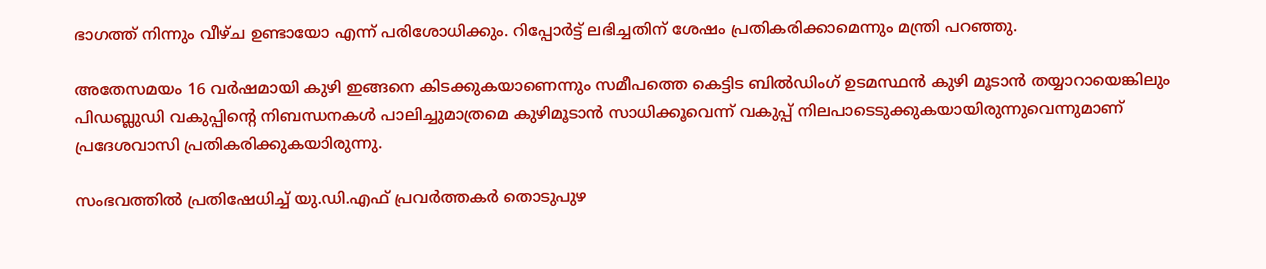ഭാഗത്ത് നിന്നും വീഴ്ച ഉണ്ടായോ എന്ന് പരിശോധിക്കും. റിപ്പോര്‍ട്ട് ലഭിച്ചതിന് ശേഷം പ്രതികരിക്കാമെന്നും മന്ത്രി പറഞ്ഞു.

അതേസമയം 16 വര്‍ഷമായി കുഴി ഇങ്ങനെ കിടക്കുകയാണെന്നും സമീപത്തെ കെട്ടിട ബില്‍ഡിംഗ് ഉടമസ്ഥന്‍ കുഴി മൂടാന്‍ തയ്യാറായെങ്കിലും പിഡബ്ലുഡി വകുപ്പിന്റെ നിബന്ധനകള്‍ പാലിച്ചുമാത്രമെ കുഴിമൂടാന്‍ സാധിക്കൂവെന്ന് വകുപ്പ് നിലപാടെടുക്കുകയായിരുന്നുവെന്നുമാണ് പ്രദേശവാസി പ്രതികരിക്കുകയാിരുന്നു.

സംഭവത്തില്‍ പ്രതിഷേധിച്ച് യു.ഡി.എഫ് പ്രവര്‍ത്തകര്‍ തൊടുപുഴ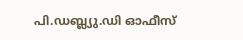പി.ഡബ്ല്യു.ഡി ഓഫീസ്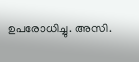ഉപരോധിച്ചു. അസി.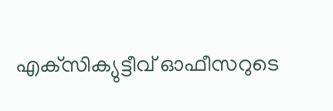എക്‌സിക്യുട്ടീവ് ഓഫീസറുടെ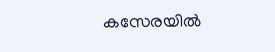കസേരയില്‍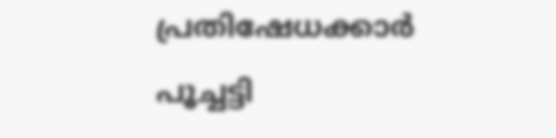പ്രതിഷേധക്കാര്‍ പൂച്ചട്ടി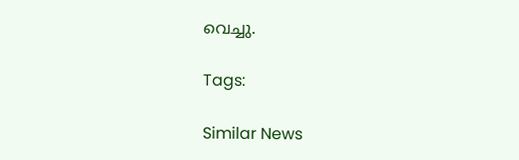വെച്ചു.

Tags:

Similar News